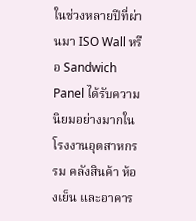ในช่วงหลายปีที่ผ่านมา ISO Wall หรือ Sandwich Panel ได้รับความนิยมอย่างมากในโรงงานอุตสาหกรรม คลังสินค้า ห้องเย็น และอาคาร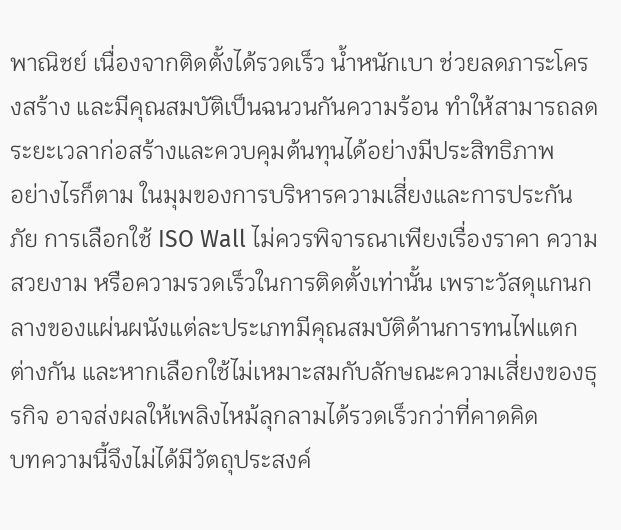พาณิชย์ เนื่องจากติดตั้งได้รวดเร็ว น้ำหนักเบา ช่วยลดภาระโครงสร้าง และมีคุณสมบัติเป็นฉนวนกันความร้อน ทำให้สามารถลดระยะเวลาก่อสร้างและควบคุมต้นทุนได้อย่างมีประสิทธิภาพ
อย่างไรก็ตาม ในมุมของการบริหารความเสี่ยงและการประกันภัย การเลือกใช้ ISO Wall ไม่ควรพิจารณาเพียงเรื่องราคา ความสวยงาม หรือความรวดเร็วในการติดตั้งเท่านั้น เพราะวัสดุแกนกลางของแผ่นผนังแต่ละประเภทมีคุณสมบัติด้านการทนไฟแตกต่างกัน และหากเลือกใช้ไม่เหมาะสมกับลักษณะความเสี่ยงของธุรกิจ อาจส่งผลให้เพลิงไหม้ลุกลามได้รวดเร็วกว่าที่คาดคิด
บทความนี้จึงไม่ได้มีวัตถุประสงค์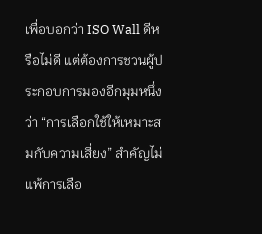เพื่อบอกว่า ISO Wall ดีหรือไม่ดี แต่ต้องการชวนผู้ประกอบการมองอีกมุมหนึ่งว่า “การเลือกใช้ให้เหมาะสมกับความเสี่ยง” สำคัญไม่แพ้การเลือ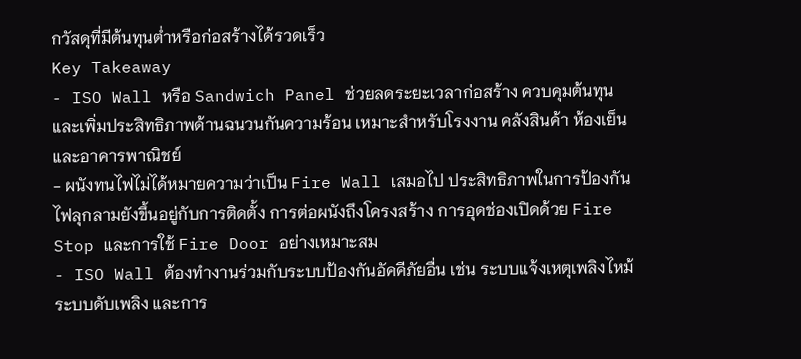กวัสดุที่มีต้นทุนต่ำหรือก่อสร้างได้รวดเร็ว
Key Takeaway
- ISO Wall หรือ Sandwich Panel ช่วยลดระยะเวลาก่อสร้าง ควบคุมต้นทุน และเพิ่มประสิทธิภาพด้านฉนวนกันความร้อน เหมาะสำหรับโรงงาน คลังสินค้า ห้องเย็น และอาคารพาณิชย์
- ผนังทนไฟไม่ได้หมายความว่าเป็น Fire Wall เสมอไป ประสิทธิภาพในการป้องกันไฟลุกลามยังขึ้นอยู่กับการติดตั้ง การต่อผนังถึงโครงสร้าง การอุดช่องเปิดด้วย Fire Stop และการใช้ Fire Door อย่างเหมาะสม
- ISO Wall ต้องทำงานร่วมกับระบบป้องกันอัคคีภัยอื่น เช่น ระบบแจ้งเหตุเพลิงไหม้ ระบบดับเพลิง และการ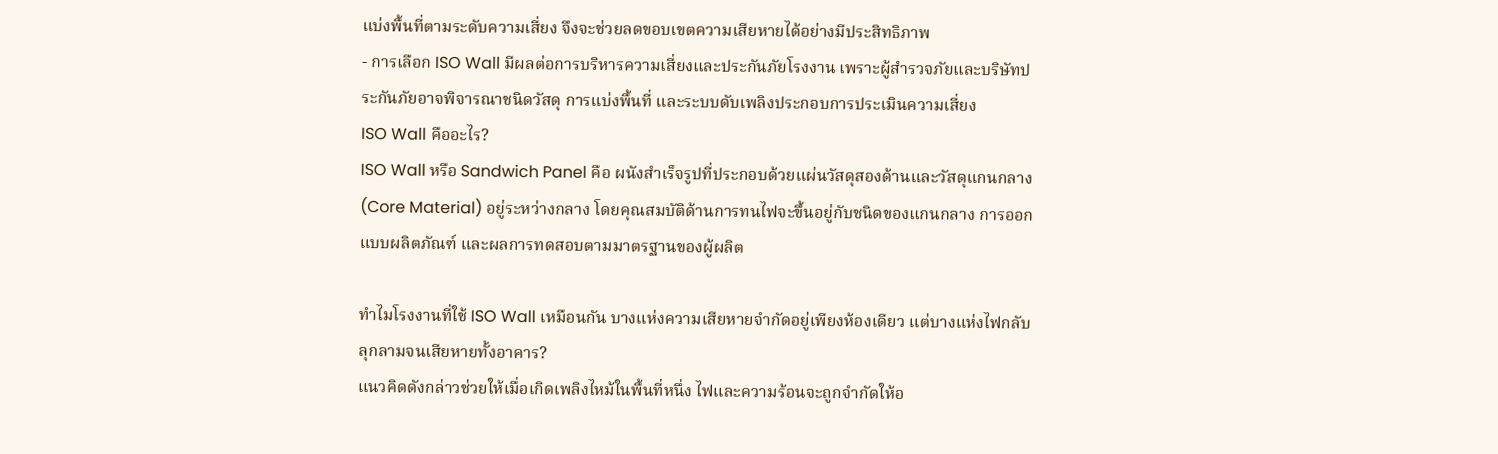แบ่งพื้นที่ตามระดับความเสี่ยง จึงจะช่วยลดขอบเขตความเสียหายได้อย่างมีประสิทธิภาพ
- การเลือก ISO Wall มีผลต่อการบริหารความเสี่ยงและประกันภัยโรงงาน เพราะผู้สำรวจภัยและบริษัทประกันภัยอาจพิจารณาชนิดวัสดุ การแบ่งพื้นที่ และระบบดับเพลิงประกอบการประเมินความเสี่ยง
ISO Wall คืออะไร?
ISO Wall หรือ Sandwich Panel คือ ผนังสำเร็จรูปที่ประกอบด้วยแผ่นวัสดุสองด้านและวัสดุแกนกลาง (Core Material) อยู่ระหว่างกลาง โดยคุณสมบัติด้านการทนไฟจะขึ้นอยู่กับชนิดของแกนกลาง การออกแบบผลิตภัณฑ์ และผลการทดสอบตามมาตรฐานของผู้ผลิต

ทำไมโรงงานที่ใช้ ISO Wall เหมือนกัน บางแห่งความเสียหายจำกัดอยู่เพียงห้องเดียว แต่บางแห่งไฟกลับลุกลามจนเสียหายทั้งอาคาร?
แนวคิดดังกล่าวช่วยให้เมื่อเกิดเพลิงไหม้ในพื้นที่หนึ่ง ไฟและความร้อนจะถูกจำกัดให้อ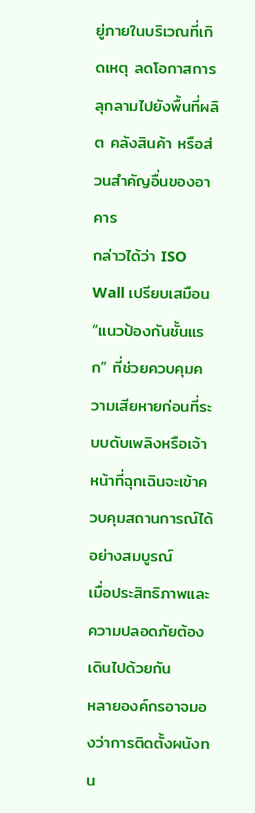ยู่ภายในบริเวณที่เกิดเหตุ ลดโอกาสการลุกลามไปยังพื้นที่ผลิต คลังสินค้า หรือส่วนสำคัญอื่นของอาคาร
กล่าวได้ว่า ISO Wall เปรียบเสมือน “แนวป้องกันชั้นแรก” ที่ช่วยควบคุมความเสียหายก่อนที่ระบบดับเพลิงหรือเจ้าหน้าที่ฉุกเฉินจะเข้าควบคุมสถานการณ์ได้อย่างสมบูรณ์
เมื่อประสิทธิภาพและความปลอดภัยต้องเดินไปด้วยกัน
หลายองค์กรอาจมองว่าการติดตั้งผนังทน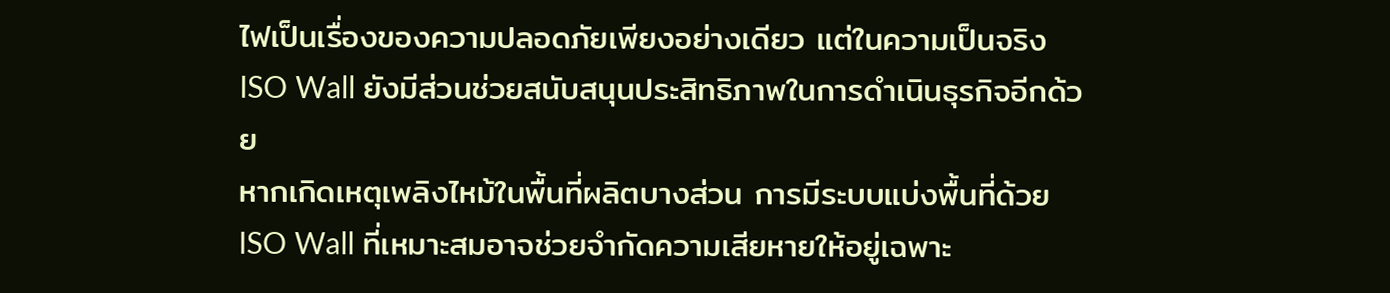ไฟเป็นเรื่องของความปลอดภัยเพียงอย่างเดียว แต่ในความเป็นจริง ISO Wall ยังมีส่วนช่วยสนับสนุนประสิทธิภาพในการดำเนินธุรกิจอีกด้วย
หากเกิดเหตุเพลิงไหม้ในพื้นที่ผลิตบางส่วน การมีระบบแบ่งพื้นที่ด้วย ISO Wall ที่เหมาะสมอาจช่วยจำกัดความเสียหายให้อยู่เฉพาะ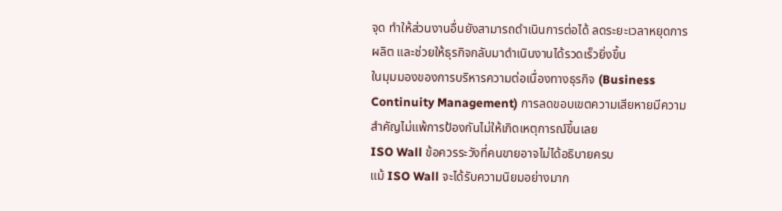จุด ทำให้ส่วนงานอื่นยังสามารถดำเนินการต่อได้ ลดระยะเวลาหยุดการผลิต และช่วยให้ธุรกิจกลับมาดำเนินงานได้รวดเร็วยิ่งขึ้น
ในมุมมองของการบริหารความต่อเนื่องทางธุรกิจ (Business Continuity Management) การลดขอบเขตความเสียหายมีความสำคัญไม่แพ้การป้องกันไม่ให้เกิดเหตุการณ์ขึ้นเลย
ISO Wall ข้อควรระวังที่คนขายอาจไม่ได้อธิบายครบ
แม้ ISO Wall จะได้รับความนิยมอย่างมาก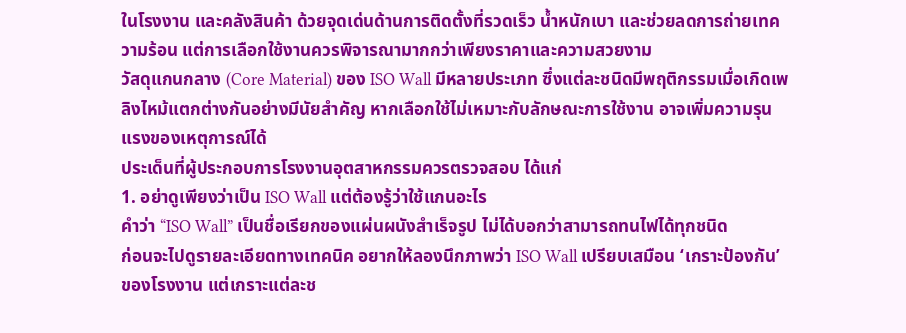ในโรงงาน และคลังสินค้า ด้วยจุดเด่นด้านการติดตั้งที่รวดเร็ว น้ำหนักเบา และช่วยลดการถ่ายเทความร้อน แต่การเลือกใช้งานควรพิจารณามากกว่าเพียงราคาและความสวยงาม
วัสดุแกนกลาง (Core Material) ของ ISO Wall มีหลายประเภท ซึ่งแต่ละชนิดมีพฤติกรรมเมื่อเกิดเพลิงไหม้แตกต่างกันอย่างมีนัยสำคัญ หากเลือกใช้ไม่เหมาะกับลักษณะการใช้งาน อาจเพิ่มความรุนแรงของเหตุการณ์ได้
ประเด็นที่ผู้ประกอบการโรงงานอุตสาหกรรมควรตรวจสอบ ได้แก่
1. อย่าดูเพียงว่าเป็น ISO Wall แต่ต้องรู้ว่าใช้แกนอะไร
คำว่า “ISO Wall” เป็นชื่อเรียกของแผ่นผนังสำเร็จรูป ไม่ได้บอกว่าสามารถทนไฟได้ทุกชนิด
ก่อนจะไปดูรายละเอียดทางเทคนิค อยากให้ลองนึกภาพว่า ISO Wall เปรียบเสมือน ‘เกราะป้องกัน’ ของโรงงาน แต่เกราะแต่ละช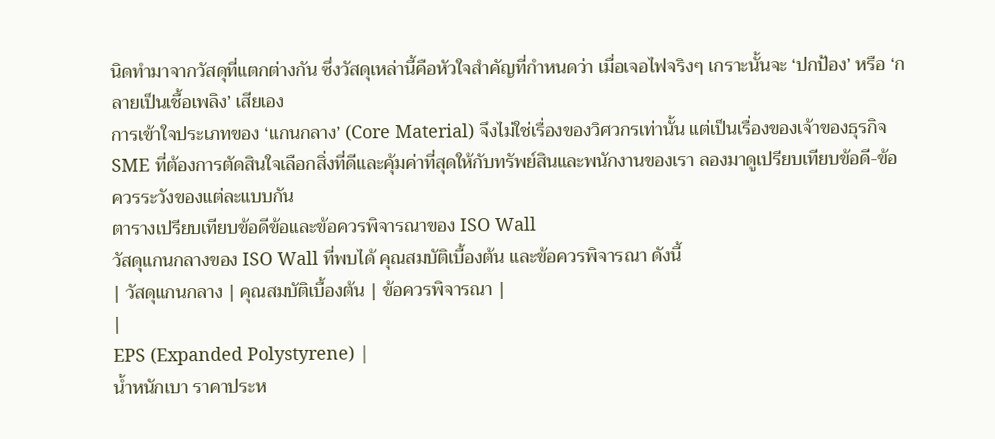นิดทำมาจากวัสดุที่แตกต่างกัน ซึ่งวัสดุเหล่านี้คือหัวใจสำคัญที่กำหนดว่า เมื่อเจอไฟจริงๆ เกราะนั้นจะ ‘ปกป้อง’ หรือ ‘กลายเป็นเชื้อเพลิง’ เสียเอง
การเข้าใจประเภทของ ‘แกนกลาง’ (Core Material) จึงไม่ใช่เรื่องของวิศวกรเท่านั้น แต่เป็นเรื่องของเจ้าของธุรกิจ SME ที่ต้องการตัดสินใจเลือกสิ่งที่ดีและคุ้มค่าที่สุดให้กับทรัพย์สินและพนักงานของเรา ลองมาดูเปรียบเทียบข้อดี-ข้อควรระวังของแต่ละแบบกัน
ตารางเปรียบเทียบข้อดีข้อและข้อควรพิจารณาของ ISO Wall
วัสดุแกนกลางของ ISO Wall ที่พบได้ คุณสมบัติเบื้องต้น และข้อควรพิจารณา ดังนี้
| วัสดุแกนกลาง | คุณสมบัติเบื้องต้น | ข้อควรพิจารณา |
|
EPS (Expanded Polystyrene) |
น้ำหนักเบา ราคาประห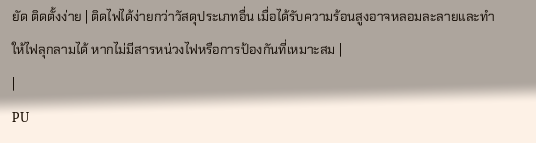ยัด ติดตั้งง่าย | ติดไฟได้ง่ายกว่าวัสดุประเภทอื่น เมื่อได้รับความร้อนสูงอาจหลอมละลายและทำให้ไฟลุกลามได้ หากไม่มีสารหน่วงไฟหรือการป้องกันที่เหมาะสม |
|
PU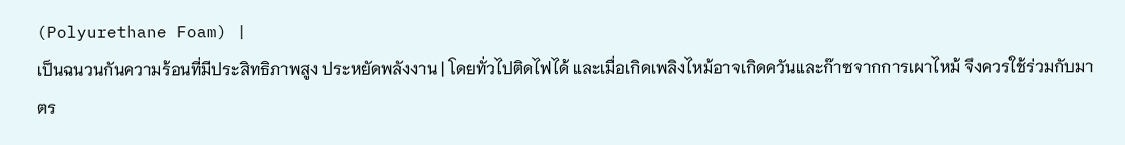(Polyurethane Foam) |
เป็นฉนวนกันความร้อนที่มีประสิทธิภาพสูง ประหยัดพลังงาน | โดยทั่วไปติดไฟได้ และเมื่อเกิดเพลิงไหม้อาจเกิดควันและก๊าซจากการเผาไหม้ จึงควรใช้ร่วมกับมาตร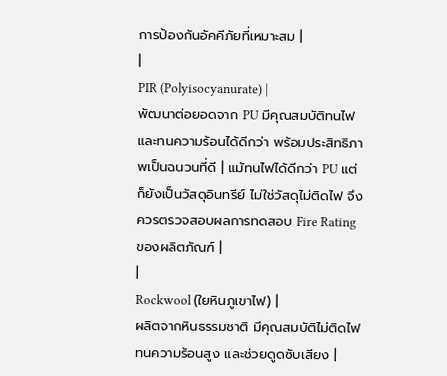การป้องกันอัคคีภัยที่เหมาะสม |
|
PIR (Polyisocyanurate) |
พัฒนาต่อยอดจาก PU มีคุณสมบัติทนไฟและทนความร้อนได้ดีกว่า พร้อมประสิทธิภาพเป็นฉนวนที่ดี | แม้ทนไฟได้ดีกว่า PU แต่ก็ยังเป็นวัสดุอินทรีย์ ไม่ใช่วัสดุไม่ติดไฟ จึงควรตรวจสอบผลการทดสอบ Fire Rating ของผลิตภัณฑ์ |
|
Rockwool (ใยหินภูเขาไฟ) |
ผลิตจากหินธรรมชาติ มีคุณสมบัติไม่ติดไฟ ทนความร้อนสูง และช่วยดูดซับเสียง |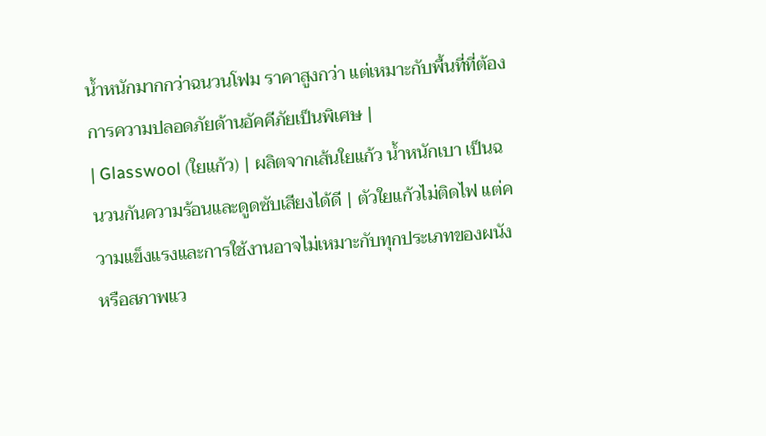น้ำหนักมากกว่าฉนวนโฟม ราคาสูงกว่า แต่เหมาะกับพื้นที่ที่ต้องการความปลอดภัยด้านอัคคีภัยเป็นพิเศษ |
| Glasswool (ใยแก้ว) | ผลิตจากเส้นใยแก้ว น้ำหนักเบา เป็นฉนวนกันความร้อนและดูดซับเสียงได้ดี | ตัวใยแก้วไม่ติดไฟ แต่ความแข็งแรงและการใช้งานอาจไม่เหมาะกับทุกประเภทของผนังหรือสภาพแว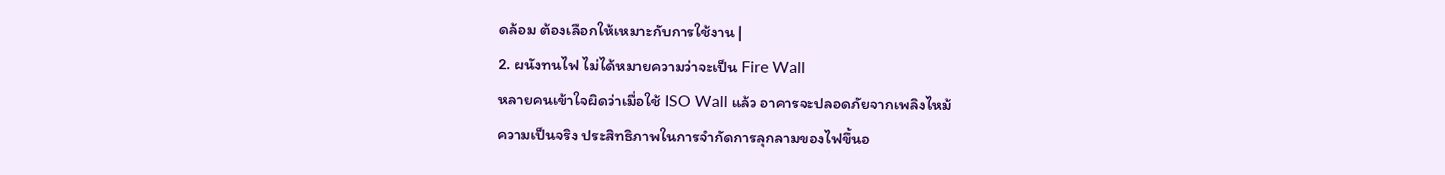ดล้อม ต้องเลือกให้เหมาะกับการใช้งาน |
2. ผนังทนไฟ ไม่ได้หมายความว่าจะเป็น Fire Wall
หลายคนเข้าใจผิดว่าเมื่อใช้ ISO Wall แล้ว อาคารจะปลอดภัยจากเพลิงไหม้
ความเป็นจริง ประสิทธิภาพในการจำกัดการลุกลามของไฟขึ้นอ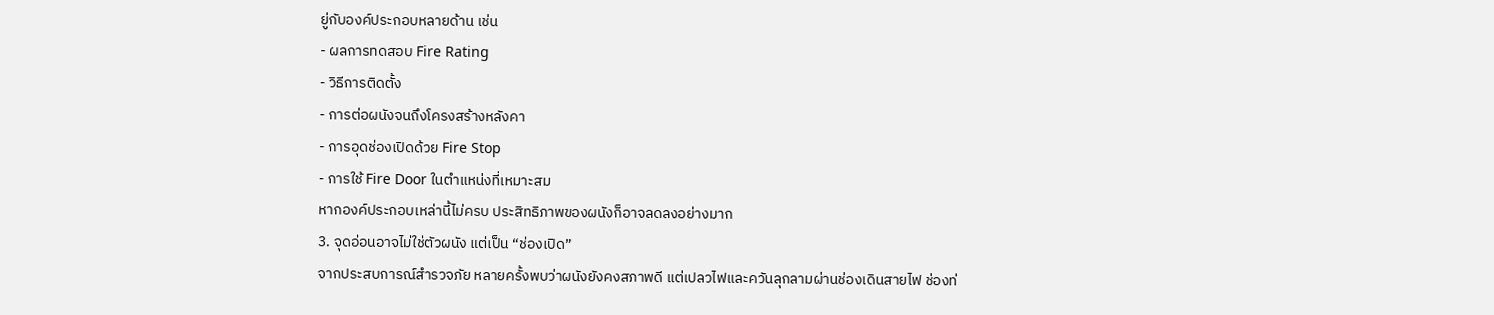ยู่กับองค์ประกอบหลายด้าน เช่น
- ผลการทดสอบ Fire Rating
- วิธีการติดตั้ง
- การต่อผนังจนถึงโครงสร้างหลังคา
- การอุดช่องเปิดด้วย Fire Stop
- การใช้ Fire Door ในตำแหน่งที่เหมาะสม
หากองค์ประกอบเหล่านี้ไม่ครบ ประสิทธิภาพของผนังก็อาจลดลงอย่างมาก
3. จุดอ่อนอาจไม่ใช่ตัวผนัง แต่เป็น “ช่องเปิด”
จากประสบการณ์สำรวจภัย หลายครั้งพบว่าผนังยังคงสภาพดี แต่เปลวไฟและควันลุกลามผ่านช่องเดินสายไฟ ช่องท่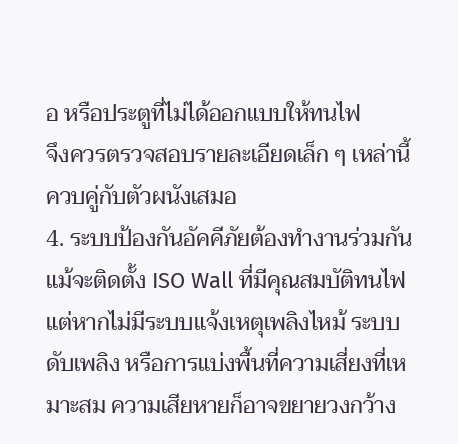อ หรือประตูที่ไม่ได้ออกแบบให้ทนไฟ
จึงควรตรวจสอบรายละเอียดเล็ก ๆ เหล่านี้ควบคู่กับตัวผนังเสมอ
4. ระบบป้องกันอัคคีภัยต้องทำงานร่วมกัน
แม้จะติดตั้ง ISO Wall ที่มีคุณสมบัติทนไฟ แต่หากไม่มีระบบแจ้งเหตุเพลิงไหม้ ระบบดับเพลิง หรือการแบ่งพื้นที่ความเสี่ยงที่เหมาะสม ความเสียหายก็อาจขยายวงกว้าง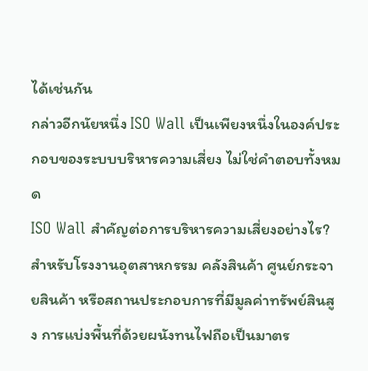ได้เช่นกัน
กล่าวอีกนัยหนึ่ง ISO Wall เป็นเพียงหนึ่งในองค์ประกอบของระบบบริหารความเสี่ยง ไม่ใช่คำตอบทั้งหมด
ISO Wall สำคัญต่อการบริหารความเสี่ยงอย่างไร?
สำหรับโรงงานอุตสาหกรรม คลังสินค้า ศูนย์กระจายสินค้า หรือสถานประกอบการที่มีมูลค่าทรัพย์สินสูง การแบ่งพื้นที่ด้วยผนังทนไฟถือเป็นมาตร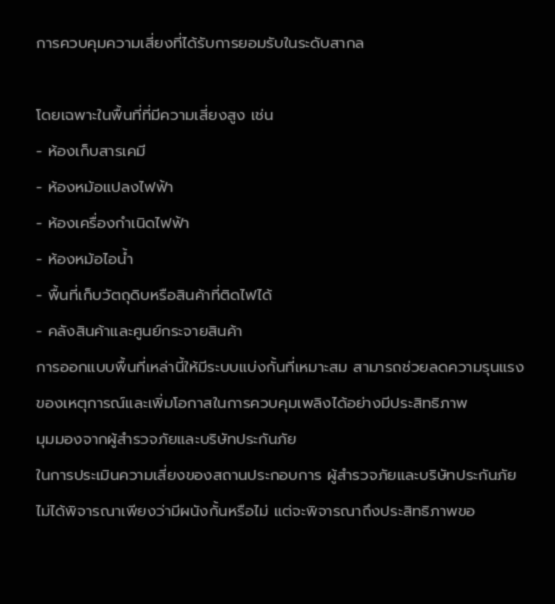การควบคุมความเสี่ยงที่ได้รับการยอมรับในระดับสากล

โดยเฉพาะในพื้นที่ที่มีความเสี่ยงสูง เช่น
- ห้องเก็บสารเคมี
- ห้องหม้อแปลงไฟฟ้า
- ห้องเครื่องกำเนิดไฟฟ้า
- ห้องหม้อไอน้ำ
- พื้นที่เก็บวัตถุดิบหรือสินค้าที่ติดไฟได้
- คลังสินค้าและศูนย์กระจายสินค้า
การออกแบบพื้นที่เหล่านี้ให้มีระบบแบ่งกั้นที่เหมาะสม สามารถช่วยลดความรุนแรงของเหตุการณ์และเพิ่มโอกาสในการควบคุมเพลิงได้อย่างมีประสิทธิภาพ
มุมมองจากผู้สำรวจภัยและบริษัทประกันภัย
ในการประเมินความเสี่ยงของสถานประกอบการ ผู้สำรวจภัยและบริษัทประกันภัยไม่ได้พิจารณาเพียงว่ามีผนังกั้นหรือไม่ แต่จะพิจารณาถึงประสิทธิภาพขอ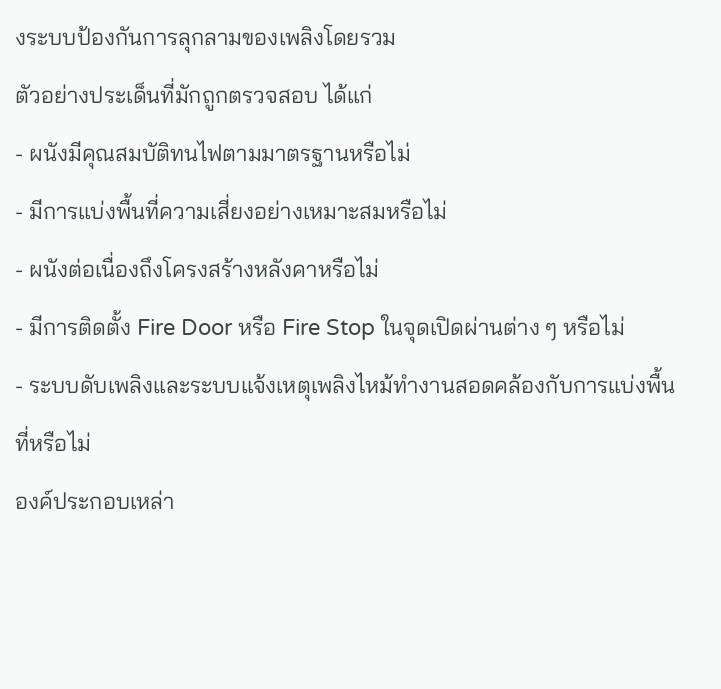งระบบป้องกันการลุกลามของเพลิงโดยรวม
ตัวอย่างประเด็นที่มักถูกตรวจสอบ ได้แก่
- ผนังมีคุณสมบัติทนไฟตามมาตรฐานหรือไม่
- มีการแบ่งพื้นที่ความเสี่ยงอย่างเหมาะสมหรือไม่
- ผนังต่อเนื่องถึงโครงสร้างหลังคาหรือไม่
- มีการติดตั้ง Fire Door หรือ Fire Stop ในจุดเปิดผ่านต่าง ๆ หรือไม่
- ระบบดับเพลิงและระบบแจ้งเหตุเพลิงไหม้ทำงานสอดคล้องกับการแบ่งพื้นที่หรือไม่
องค์ประกอบเหล่า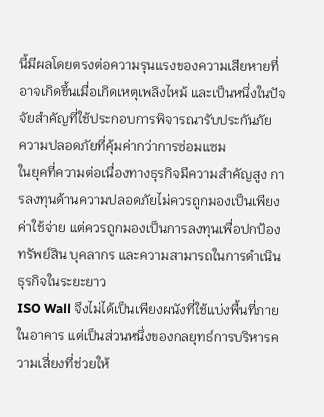นี้มีผลโดยตรงต่อความรุนแรงของความเสียหายที่อาจเกิดขึ้นเมื่อเกิดเหตุเพลิงไหม้ และเป็นหนึ่งในปัจจัยสำคัญที่ใช้ประกอบการพิจารณารับประกันภัย
ความปลอดภัยที่คุ้มค่ากว่าการซ่อมแซม
ในยุคที่ความต่อเนื่องทางธุรกิจมีความสำคัญสูง การลงทุนด้านความปลอดภัยไม่ควรถูกมองเป็นเพียงค่าใช้จ่าย แต่ควรถูกมองเป็นการลงทุนเพื่อปกป้องทรัพย์สิน บุคลากร และความสามารถในการดำเนินธุรกิจในระยะยาว
ISO Wall จึงไม่ได้เป็นเพียงผนังที่ใช้แบ่งพื้นที่ภายในอาคาร แต่เป็นส่วนหนึ่งของกลยุทธ์การบริหารความเสี่ยงที่ช่วยให้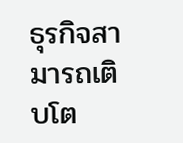ธุรกิจสามารถเติบโต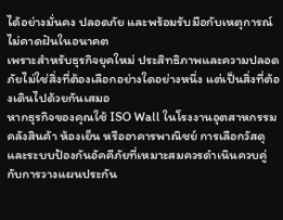ได้อย่างมั่นคง ปลอดภัย และพร้อมรับมือกับเหตุการณ์ไม่คาดฝันในอนาคต
เพราะสำหรับธุรกิจยุคใหม่ ประสิทธิภาพและความปลอดภัยไม่ใช่สิ่งที่ต้องเลือกอย่างใดอย่างหนึ่ง แต่เป็นสิ่งที่ต้องเดินไปด้วยกันเสมอ
หากธุรกิจของคุณใช้ ISO Wall ในโรงงานอุตสาหกรรม คลังสินค้า ห้องเย็น หรืออาคารพาณิชย์ การเลือกวัสดุและระบบป้องกันอัคคีภัยที่เหมาะสมควรดำเนินควบคู่กับการวางแผนประกัน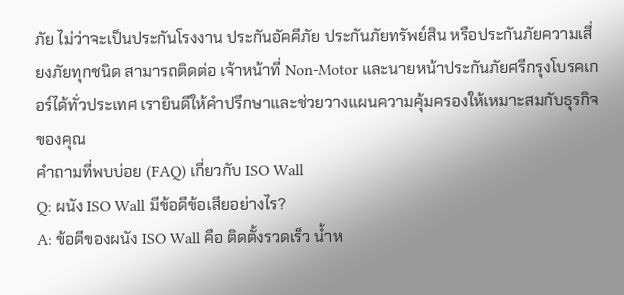ภัย ไม่ว่าจะเป็นประกันโรงงาน ประกันอัคคีภัย ประกันภัยทรัพย์สิน หรือประกันภัยความเสี่ยงภัยทุกชนิด สามารถติดต่อ เจ้าหน้าที่ Non-Motor และนายหน้าประกันภัยศรีกรุงโบรคเกอร์ได้ทั่วประเทศ เรายินดีให้คำปรึกษาและช่วยวางแผนความคุ้มครองให้เหมาะสมกับธุรกิจของคุณ
คำถามที่พบบ่อย (FAQ) เกี่ยวกับ ISO Wall
Q: ผนัง ISO Wall มีข้อดีข้อเสียอย่างไร?
A: ข้อดีของผนัง ISO Wall คือ ติดตั้งรวดเร็ว น้ำห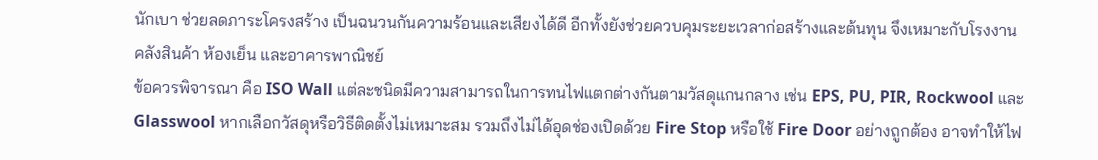นักเบา ช่วยลดภาระโครงสร้าง เป็นฉนวนกันความร้อนและเสียงได้ดี อีกทั้งยังช่วยควบคุมระยะเวลาก่อสร้างและต้นทุน จึงเหมาะกับโรงงาน คลังสินค้า ห้องเย็น และอาคารพาณิชย์
ข้อควรพิจารณา คือ ISO Wall แต่ละชนิดมีความสามารถในการทนไฟแตกต่างกันตามวัสดุแกนกลาง เช่น EPS, PU, PIR, Rockwool และ Glasswool หากเลือกวัสดุหรือวิธีติดตั้งไม่เหมาะสม รวมถึงไม่ได้อุดช่องเปิดด้วย Fire Stop หรือใช้ Fire Door อย่างถูกต้อง อาจทำให้ไฟ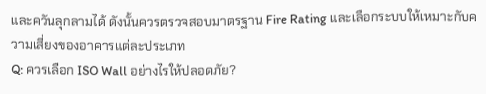และควันลุกลามได้ ดังนั้นควรตรวจสอบมาตรฐาน Fire Rating และเลือกระบบให้เหมาะกับความเสี่ยงของอาคารแต่ละประเภท
Q: ควรเลือก ISO Wall อย่างไรให้ปลอดภัย?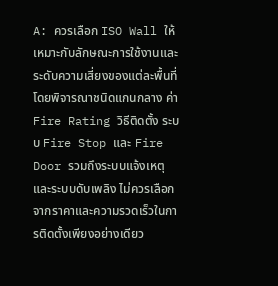A: ควรเลือก ISO Wall ให้เหมาะกับลักษณะการใช้งานและระดับความเสี่ยงของแต่ละพื้นที่ โดยพิจารณาชนิดแกนกลาง ค่า Fire Rating วิธีติดตั้ง ระบบ Fire Stop และ Fire Door รวมถึงระบบแจ้งเหตุและระบบดับเพลิง ไม่ควรเลือกจากราคาและความรวดเร็วในการติดตั้งเพียงอย่างเดียว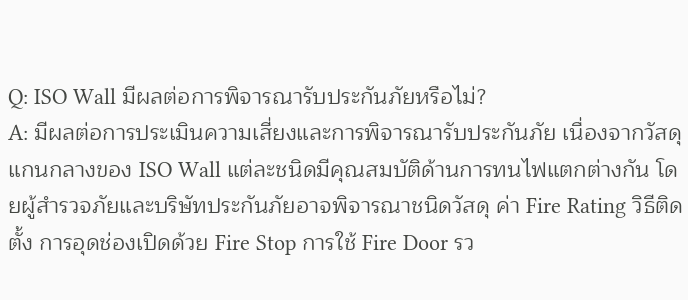Q: ISO Wall มีผลต่อการพิจารณารับประกันภัยหรือไม่?
A: มีผลต่อการประเมินความเสี่ยงและการพิจารณารับประกันภัย เนื่องจากวัสดุแกนกลางของ ISO Wall แต่ละชนิดมีคุณสมบัติด้านการทนไฟแตกต่างกัน โดยผู้สำรวจภัยและบริษัทประกันภัยอาจพิจารณาชนิดวัสดุ ค่า Fire Rating วิธีติดตั้ง การอุดช่องเปิดด้วย Fire Stop การใช้ Fire Door รว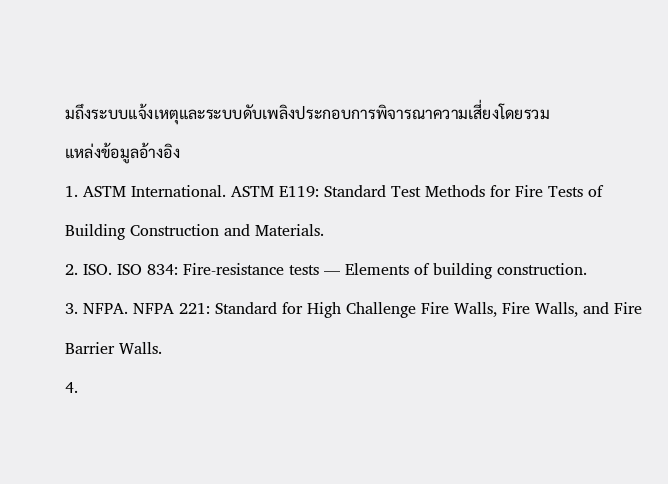มถึงระบบแจ้งเหตุและระบบดับเพลิงประกอบการพิจารณาความเสี่ยงโดยรวม
แหล่งข้อมูลอ้างอิง
1. ASTM International. ASTM E119: Standard Test Methods for Fire Tests of Building Construction and Materials.
2. ISO. ISO 834: Fire-resistance tests — Elements of building construction.
3. NFPA. NFPA 221: Standard for High Challenge Fire Walls, Fire Walls, and Fire Barrier Walls.
4.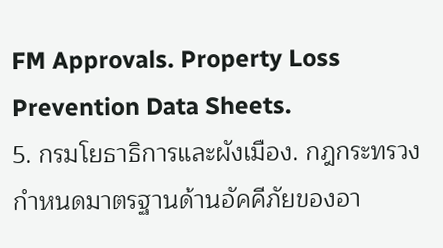FM Approvals. Property Loss Prevention Data Sheets.
5. กรมโยธาธิการและผังเมือง. กฎกระทรวงกำหนดมาตรฐานด้านอัคคีภัยของอา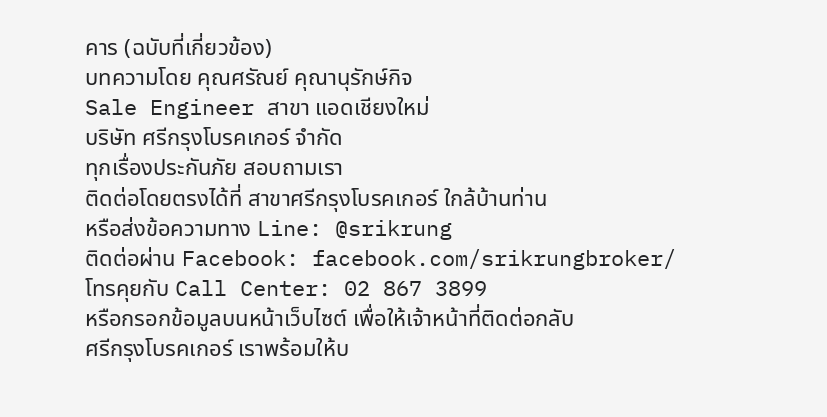คาร (ฉบับที่เกี่ยวข้อง)
บทความโดย คุณศรัณย์ คุณานุรักษ์กิจ
Sale Engineer สาขา แอดเชียงใหม่
บริษัท ศรีกรุงโบรคเกอร์ จำกัด
ทุกเรื่องประกันภัย สอบถามเรา
ติดต่อโดยตรงได้ที่ สาขาศรีกรุงโบรคเกอร์ ใกล้บ้านท่าน
หรือส่งข้อความทาง Line: @srikrung
ติดต่อผ่าน Facebook: facebook.com/srikrungbroker/
โทรคุยกับ Call Center: 02 867 3899
หรือกรอกข้อมูลบนหน้าเว็บไซต์ เพื่อให้เจ้าหน้าที่ติดต่อกลับ
ศรีกรุงโบรคเกอร์ เราพร้อมให้บ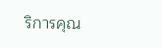ริการคุณ